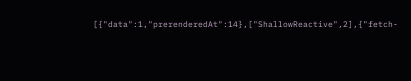[{"data":1,"prerenderedAt":14},["ShallowReactive",2],{"fetch-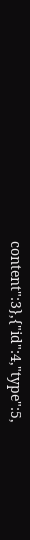content":3},{"id":4,"type":5,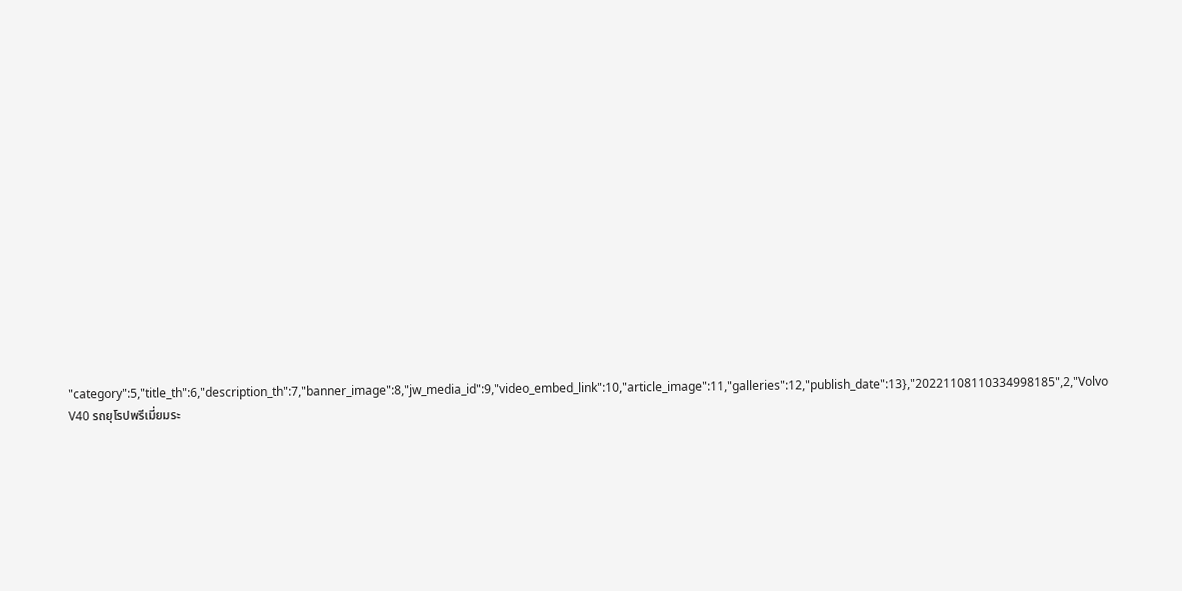"category":5,"title_th":6,"description_th":7,"banner_image":8,"jw_media_id":9,"video_embed_link":10,"article_image":11,"galleries":12,"publish_date":13},"20221108110334998185",2,"Volvo V40 รถยุโรปพรีเมี่ยมระ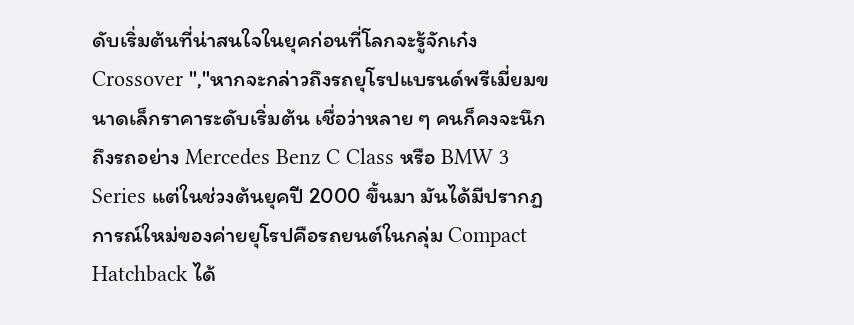ดับเริ่มต้นที่น่าสนใจในยุคก่อนที่โลกจะรู้จักเก๋ง Crossover ","หากจะกล่าวถึงรถยุโรปแบรนด์พรีเมี่ยมขนาดเล็กราคาระดับเริ่มต้น เชื่อว่าหลาย ๆ คนก็คงจะนึกถึงรถอย่าง Mercedes Benz C Class หรือ BMW 3 Series แต่ในช่วงต้นยุคปี 2000 ขึ้นมา มันได้มีปรากฏการณ์ใหม่ของค่ายยุโรปคือรถยนต์ในกลุ่ม Compact Hatchback ได้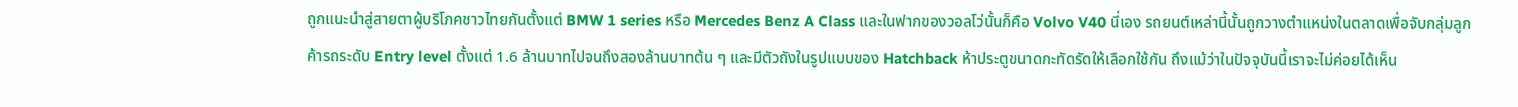ถูกแนะนำสู่สายตาผู้บริโภคชาวไทยกันตั้งแต่ BMW 1 series หรือ Mercedes Benz A Class และในฟากของวอลโว่นั้นก็คือ Volvo V40 นี่เอง รถยนต์เหล่านี้นั้นถูกวางตำแหน่งในตลาดเพื่อจับกลุ่มลูกค้ารถระดับ Entry level ตั้งแต่ 1.6 ล้านบาทไปจนถึงสองล้านบาทต้น ๆ และมีตัวถังในรูปแบบของ Hatchback ห้าประตูขนาดกะทัดรัดให้เลือกใช้กัน ถึงแม้ว่าในปัจจุบันนี้เราจะไม่ค่อยได้เห็น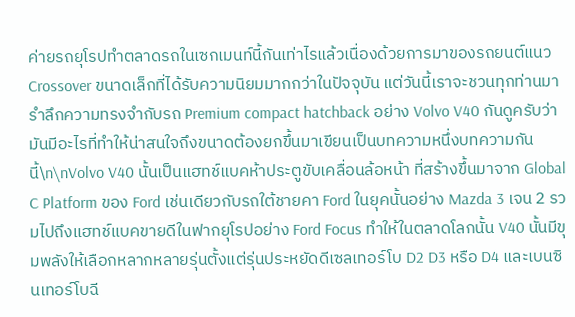ค่ายรถยุโรปทำตลาดรถในเซกเมนท์นี้กันเท่าไรแล้วเนื่องด้วยการมาของรถยนต์แนว Crossover ขนาดเล็กที่ได้รับความนิยมมากกว่าในปัจจุบัน แต่วันนี้เราจะชวนทุกท่านมารำลึกความทรงจำกับรถ Premium compact hatchback อย่าง Volvo V40 กันดูครับว่ามันมีอะไรที่ทำให้น่าสนใจถึงขนาดต้องยกขึ้นมาเขียนเป็นบทความหนึ่งบทความกันนี้\n\nVolvo V40 นั้นเป็นแฮทช์แบคห้าประตูขับเคลื่อนล้อหน้า ที่สร้างขึ้นมาจาก Global C Platform ของ Ford เช่นเดียวกับรถใต้ชายคา Ford ในยุคนั้นอย่าง Mazda 3 เจน 2 รวมไปถึงแฮทช์แบคขายดีในฟากยุโรปอย่าง Ford Focus ทำให้ในตลาดโลกนั้น V40 นั้นมีขุมพลังให้เลือกหลากหลายรุ่นตั้งแต่รุ่นประหยัดดีเซลเทอร์โบ D2 D3 หรือ D4 และเบนซินเทอร์โบฉี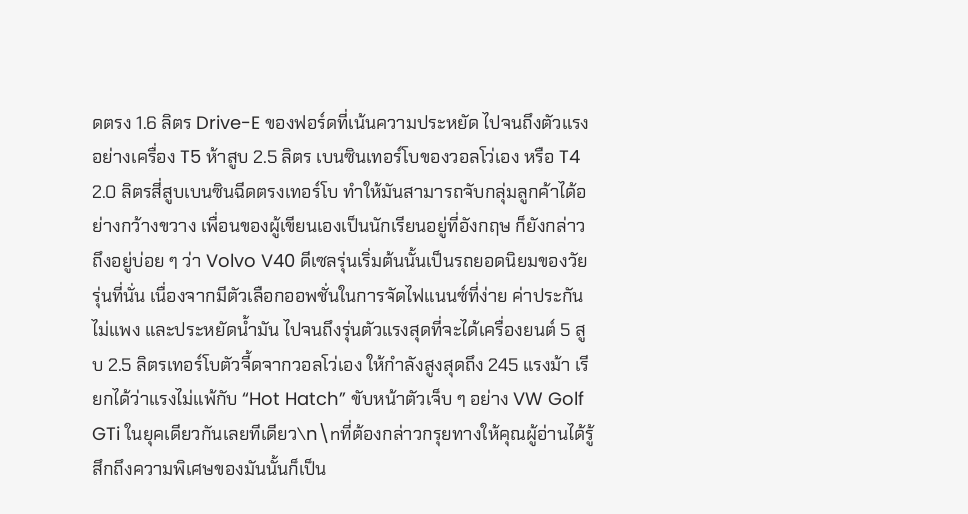ดตรง 1.6 ลิตร Drive-E ของฟอร์ดที่เน้นความประหยัด ไปจนถึงตัวแรงอย่างเครื่อง T5 ห้าสูบ 2.5 ลิตร เบนซินเทอร์โบของวอลโว่เอง หรือ T4 2.0 ลิตรสี่สูบเบนซินฉีดตรงเทอร์โบ ทำให้มันสามารถจับกลุ่มลูกค้าได้อย่างกว้างขวาง เพื่อนของผู้เขียนเองเป็นนักเรียนอยู่ที่อังกฤษ ก็ยังกล่าวถึงอยู่บ่อย ๆ ว่า Volvo V40 ดีเซลรุ่นเริ่มต้นนั้นเป็นรถยอดนิยมของวัยรุ่นที่นั่น เนื่องจากมีตัวเลือกออพชั่นในการจัดไฟแนนซ์ที่ง่าย ค่าประกันไม่แพง และประหยัดน้ำมัน ไปจนถึงรุ่นตัวแรงสุดที่จะได้เครื่องยนต์ 5 สูบ 2.5 ลิตรเทอร์โบตัวจี้ดจากวอลโว่เอง ให้กำลังสูงสุดถึง 245 แรงม้า เรียกได้ว่าแรงไม่แพ้กับ “Hot Hatch” ขับหน้าตัวเจ็บ ๆ อย่าง VW Golf GTi ในยุคเดียวกันเลยทีเดียว\n\nที่ต้องกล่าวกรุยทางให้คุณผู้อ่านได้รู้สึกถึงความพิเศษของมันนั้นก็เป็น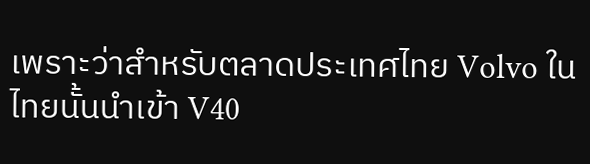เพราะว่าสำหรับตลาดประเทศไทย Volvo ในไทยนั้นนำเข้า V40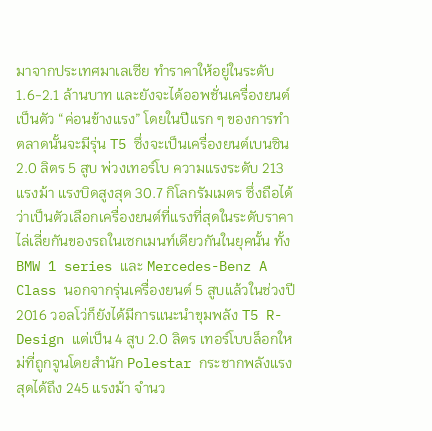มาจากประเทศมาเลเซีย ทำราคาให้อยู่ในระดับ 1.6-2.1 ล้านบาท และยังจะได้ออพชั่นเครื่องยนต์เป็นตัว “ค่อนข้างแรง” โดยในปีแรก ๆ ของการทำตลาดนั้นจะมีรุ่น T5 ซึ่งจะเป็นเครื่องยนต์เบนซิน 2.0 ลิตร 5 สูบ พ่วงเทอร์โบ ความแรงระดับ 213 แรงม้า แรงบิดสูงสุด 30.7 กิโลกรัมเมตร ซึ่งถือได้ว่าเป็นตัวเลือกเครื่องยนต์ที่แรงที่สุดในระดับราคาไล่เลี่ยกันของรถในเซกเมนท์เดียวกันในยุคนั้น ทั้ง BMW 1 series และ Mercedes-Benz A Class นอกจากรุ่นเครื่องยนต์ 5 สูบแล้วในช่วงปี 2016 วอลโว่ก็ยังได้มีการแนะนำขุมพลัง T5 R-Design แต่เป็น 4 สูบ 2.0 ลิตร เทอร์โบบล็อกใหม่ที่ถูกจูนโดยสำนัก Polestar กระชากพลังแรงสุดได้ถึง 245 แรงม้า จำนว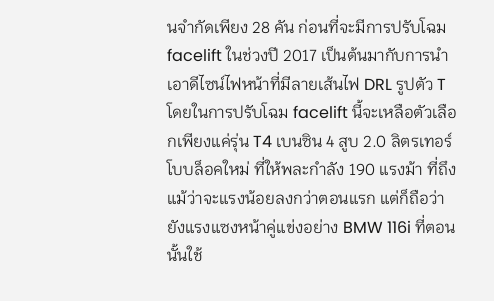นจำกัดเพียง 28 คัน ก่อนที่จะมีการปรับโฉม facelift ในช่วงปี 2017 เป็นต้นมากับการนำเอาดีไซน์ไฟหน้าที่มีลายเส้นไฟ DRL รูปตัว T โดยในการปรับโฉม facelift นี้จะเหลือตัวเลือกเพียงแค่รุ่น T4 เบนซิน 4 สูบ 2.0 ลิตรเทอร์โบบล็อคใหม่ ที่ให้พละกำลัง 190 แรงม้า ที่ถึงแม้ว่าจะแรงน้อยลงกว่าตอนแรก แต่ก็ถือว่ายังแรงแซงหน้าคู่แข่งอย่าง BMW 116i ที่ตอนนั้นใช้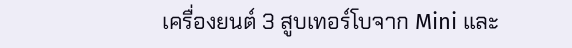เครื่องยนต์ 3 สูบเทอร์โบจาก Mini และ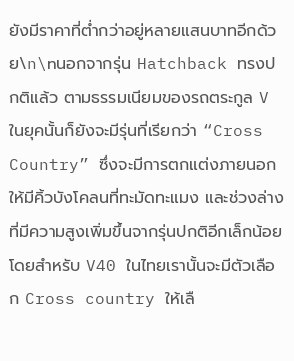ยังมีราคาที่ต่ำกว่าอยู่หลายแสนบาทอีกด้วย\n\nนอกจากรุ่น Hatchback ทรงปกติแล้ว ตามธรรมเนียมของรถตระกูล V ในยุคนั้นก็ยังจะมีรุ่นที่เรียกว่า “Cross Country” ซึ่งจะมีการตกแต่งภายนอกให้มีคิ้วบังโคลนที่ทะมัดทะแมง และช่วงล่างที่มีความสูงเพิ่มขึ้นจากรุ่นปกติอีกเล็กน้อย โดยสำหรับ V40 ในไทยเรานั้นจะมีตัวเลือก Cross country ให้เลื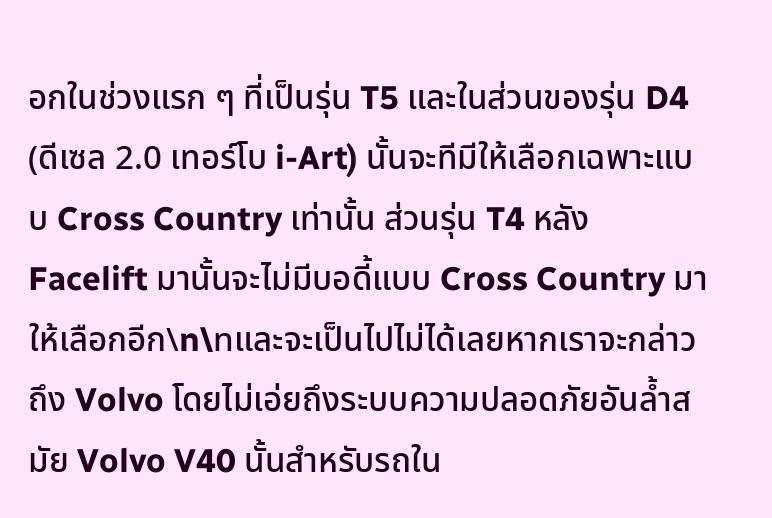อกในช่วงแรก ๆ ที่เป็นรุ่น T5 และในส่วนของรุ่น D4 (ดีเซล 2.0 เทอร์โบ i-Art) นั้นจะทีมีให้เลือกเฉพาะแบบ Cross Country เท่านั้น ส่วนรุ่น T4 หลัง Facelift มานั้นจะไม่มีบอดี้แบบ Cross Country มาให้เลือกอีก\n\nและจะเป็นไปไม่ได้เลยหากเราจะกล่าวถึง Volvo โดยไม่เอ่ยถึงระบบความปลอดภัยอันล้ำสมัย Volvo V40 นั้นสำหรับรถใน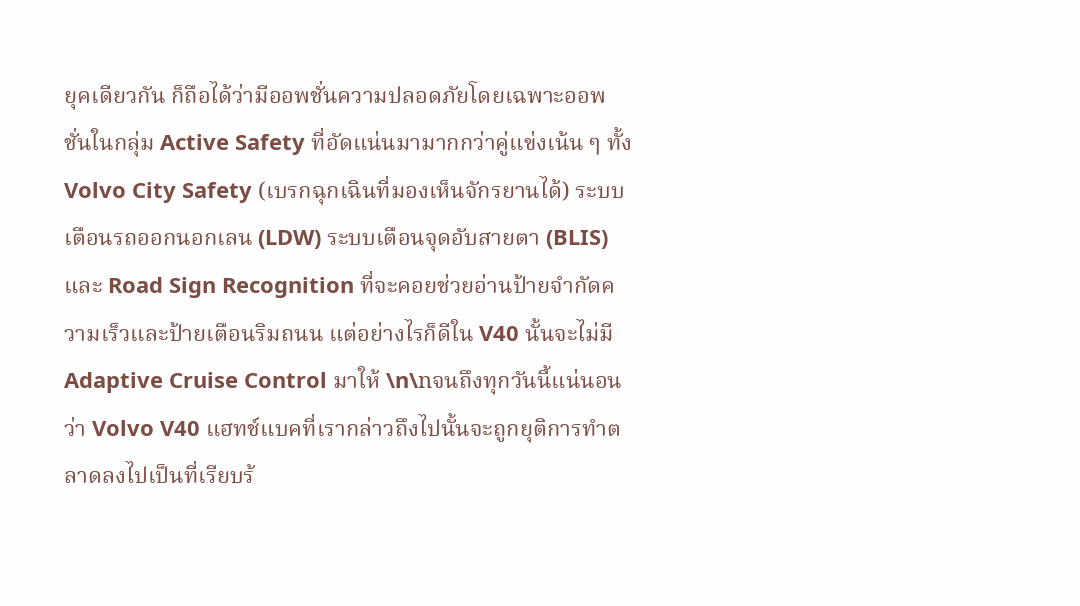ยุคเดียวกัน ก็ถือได้ว่ามีออพชั่นความปลอดภัยโดยเฉพาะออพชั่นในกลุ่ม Active Safety ที่อัดแน่นมามากกว่าคู่แข่งเน้น ๆ ทั้ง Volvo City Safety (เบรกฉุกเฉินที่มองเห็นจักรยานได้) ระบบเตือนรถออกนอกเลน (LDW) ระบบเตือนจุดอับสายตา (BLIS) และ Road Sign Recognition ที่จะคอยช่วยอ่านป้ายจำกัดความเร็วและป้ายเตือนริมถนน แต่อย่างไรก็ดีใน V40 นั้นจะไม่มี Adaptive Cruise Control มาให้ \n\nจนถึงทุกวันนี้แน่นอนว่า Volvo V40 แฮทช์แบคที่เรากล่าวถึงไปนั้นจะถูกยุติการทำตลาดลงไปเป็นที่เรียบร้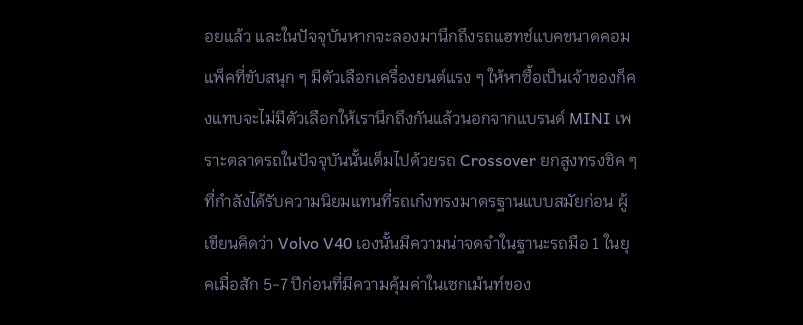อยแล้ว และในปัจจุบันหากจะลองมานึกถึงรถแฮทช์แบคขนาดคอมแพ็คที่ขับสนุก ๆ มีตัวเลือกเครื่องยนต์แรง ๆ ให้หาซื้อเป็นเจ้าของก็คงแทบจะไม่มีตัวเลือกให้เรานึกถึงกันแล้วนอกจากแบรนด์ MINI เพราะตลาดรถในปัจจุบันนั้นเต็มไปด้วยรถ Crossover ยกสูงทรงชิค ๆ ที่กำลังได้รับความนิยมแทนที่รถเก๋งทรงมาตรฐานแบบสมัยก่อน ผู้เขียนคิดว่า Volvo V40 เองนั้นมีความน่าจดจำในฐานะรถมือ 1 ในยุคเมื่อสัก 5-7 ปีก่อนที่มีความคุ้มค่าในเซกเม้นท์ของ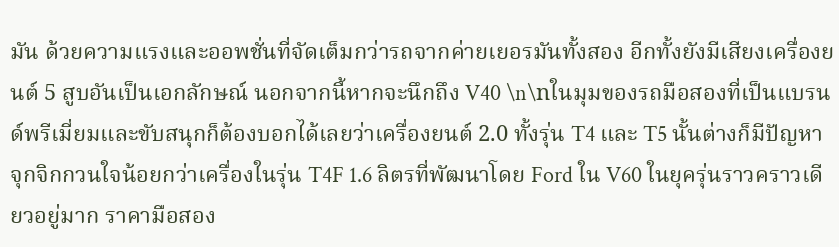มัน ด้วยความแรงและออพชั่นที่จัดเต็มกว่ารถจากค่ายเยอรมันทั้งสอง อีกทั้งยังมีเสียงเครื่องยนต์ 5 สูบอันเป็นเอกลักษณ์ นอกจากนี้หากจะนึกถึง V40 \n\nในมุมของรถมือสองที่เป็นแบรนด์พรีเมี่ยมและขับสนุกก็ต้องบอกได้เลยว่าเครื่องยนต์ 2.0 ทั้งรุ่น T4 และ T5 นั้นต่างก็มีปัญหาจุกจิกกวนใจน้อยกว่าเครื่องในรุ่น T4F 1.6 ลิตรที่พัฒนาโดย Ford ใน V60 ในยุครุ่นราวคราวเดียวอยู่มาก ราคามือสอง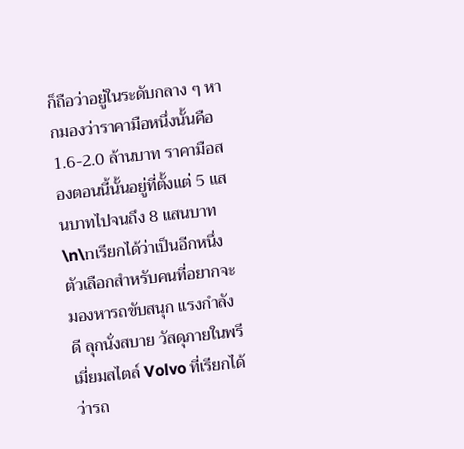ก็ถือว่าอยู่ในระดับกลาง ๆ หากมองว่าราคามือหนึ่งนั้นคือ 1.6-2.0 ล้านบาท ราคามือสองตอนนี้นั้นอยู่ที่ตั้งแต่ 5 แสนบาทไปจนถึง 8 แสนบาท \n\nเรียกได้ว่าเป็นอีกหนึ่งตัวเลือกสำหรับคนที่อยากจะมองหารถขับสนุก แรงกำลังดี ลุกนั่งสบาย วัสดุภายในพรีเมี่ยมสไตล์ Volvo ที่เรียกได้ว่ารถ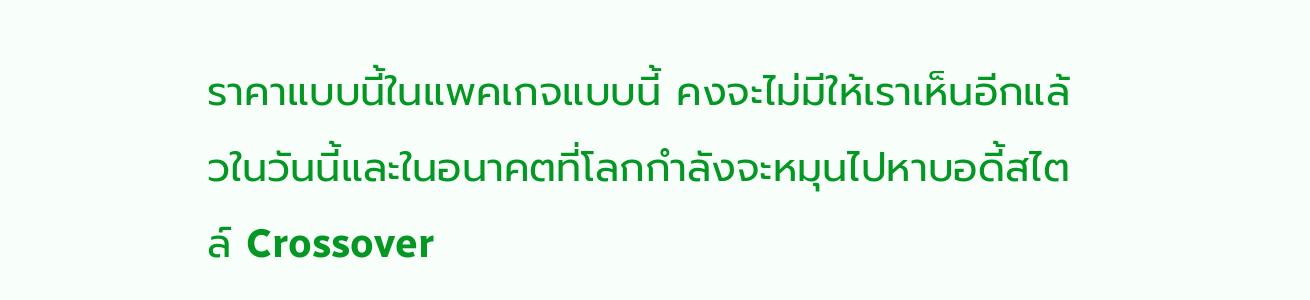ราคาแบบนี้ในแพคเกจแบบนี้ คงจะไม่มีให้เราเห็นอีกแล้วในวันนี้และในอนาคตที่โลกกำลังจะหมุนไปหาบอดี้สไตล์ Crossover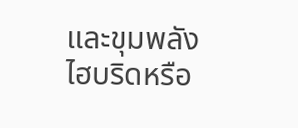และขุมพลังไฮบริดหรือ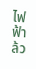ไฟฟ้าล้ว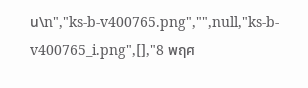น\n","ks-b-v400765.png","",null,"ks-b-v400765_i.png",[],"8 พฤศ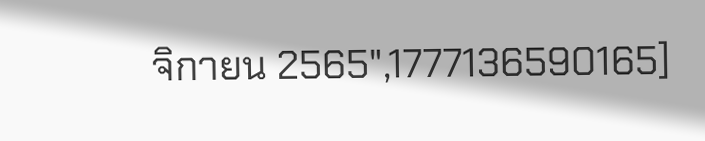จิกายน 2565",1777136590165]